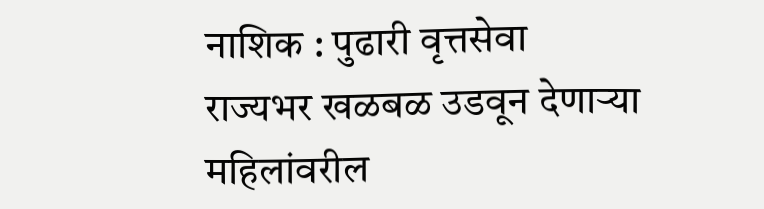नाशिक : पुढारी वृत्तसेवा
राज्यभर खळबळ उडवून देणाऱ्या महिलांवरील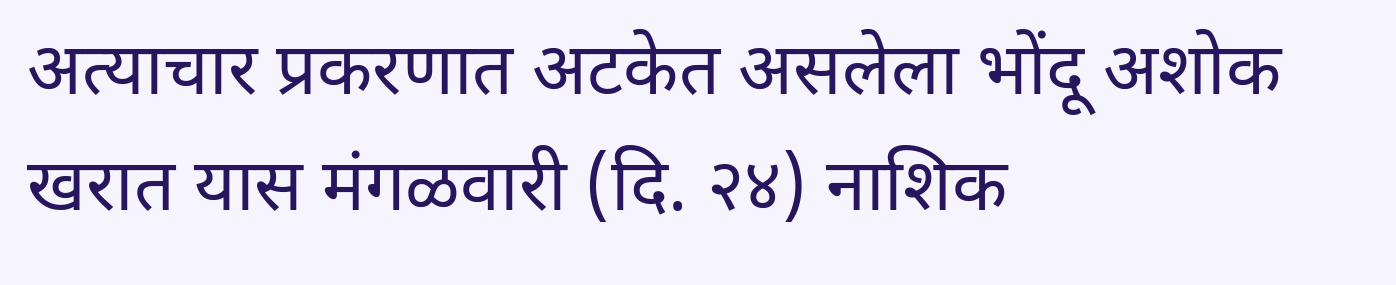अत्याचार प्रकरणात अटकेत असलेला भोंदू अशोक खरात यास मंगळवारी (दि. २४) नाशिक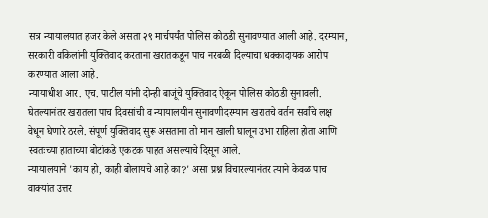सत्र न्यायालयात हजर केले असता २९ मार्चपर्यंत पोलिस कोठडी सुनावण्यात आली आहे. दरम्यान, सरकारी वकिलांनी युक्तिवाद करताना खरातकडून पाच नरबळी दिल्याचा धक्कादायक आरोप करण्यात आला आहे.
न्यायाधीश आर. एच. पाटील यांनी दोन्ही बाजूंचे युक्तिवाद ऐकून पोलिस कोठडी सुनावली. घेतल्यानंतर खरातला पाच दिवसांची व न्यायालयीन सुनावणीदरम्यान खरातचे वर्तन सर्वांचे लक्ष वेधून घेणारे ठरले. संपूर्ण युक्तिवाद सुरू असताना तो मान खाली घालून उभा राहिला होता आणि स्वतःच्या हाताच्या बोटांकडे एकटक पाहत असल्याचे दिसून आले.
न्यायालयाने 'काय हो, काही बोलायचे आहे का?' असा प्रश्न विचारल्यानंतर त्याने केवळ पाच वाक्यांत उत्तर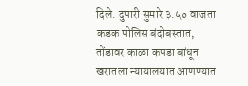दिले. दुपारी सुमारे ३.५० वाजता कडक पोलिस बंदोबस्तात, तोंडावर काळा कपडा बांधून खरातला न्यायालयात आणण्यात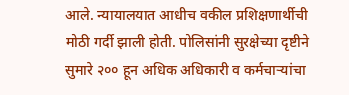आले. न्यायालयात आधीच वकील प्रशिक्षणार्थीची मोठी गर्दी झाली होती. पोलिसांनी सुरक्षेच्या दृष्टीने सुमारे २०० हून अधिक अधिकारी व कर्मचाऱ्यांचा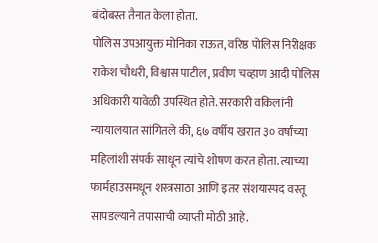बंदोबस्त तैनात केला होता.
पोलिस उपआयुक्त मोनिका राऊत, वरिष्ठ पोलिस निरीक्षक राकेश चौधरी, विश्वास पाटील, प्रवीण चव्हाण आदी पोलिस अधिकारी यावेळी उपस्थित होते. सरकारी वकिलांनी न्यायालयात सांगितले की, ६७ वर्षीय खरात ३० वर्षांच्या महिलांशी संपर्क साधून त्यांचे शोषण करत होता. त्याच्या फार्महाउसमधून शस्त्रसाठा आणि इतर संशयास्पद वस्तू सापडल्याने तपासाची व्याप्ती मोठी आहे.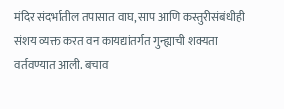मंदिर संदर्भातील तपासात वाघ, साप आणि कस्तुरीसंबंधीही संशय व्यक्त करत वन कायद्यांतर्गत गुन्ह्याची शक्यता वर्तवण्यात आली. बचाव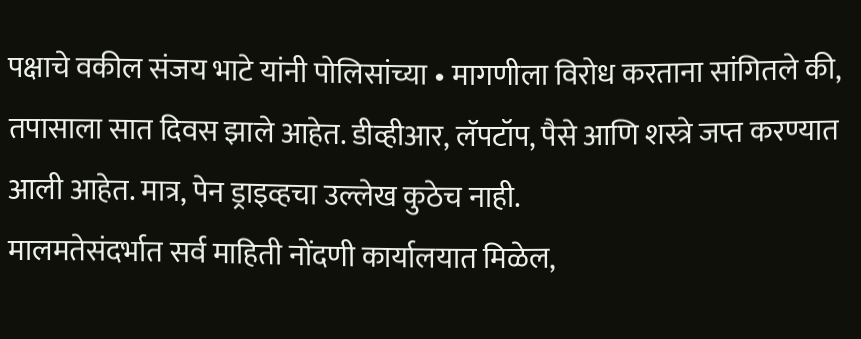पक्षाचे वकील संजय भाटे यांनी पोलिसांच्या • मागणीला विरोध करताना सांगितले की, तपासाला सात दिवस झाले आहेत. डीव्हीआर, लॅपटॉप, पैसे आणि शस्त्रे जप्त करण्यात आली आहेत. मात्र, पेन ड्राइव्हचा उल्लेख कुठेच नाही.
मालमतेसंदर्भात सर्व माहिती नोंदणी कार्यालयात मिळेल,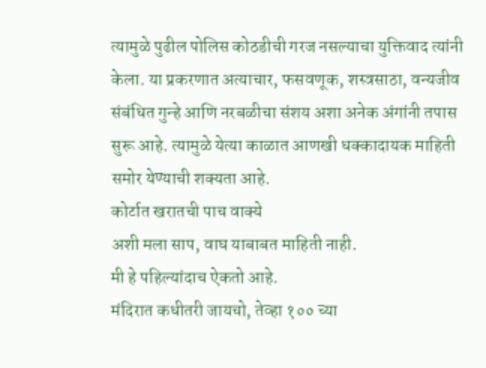त्यामुळे पुढील पोलिस कोठडीची गरज नसल्याचा युक्तिवाद त्यांनी केला. या प्रकरणात अत्याचार, फसवणूक, शस्त्रसाठा, वन्यजीव संबंधित गुन्हे आणि नरबळीचा संशय अशा अनेक अंगांनी तपास सुरू आहे. त्यामुळे येत्या काळात आणखी धक्कादायक माहिती समोर येण्याची शक्यता आहे.
कोर्टात खरातची पाच वाक्ये
अशी मला साप, वाघ याबाबत माहिती नाही.
मी हे पहिल्यांदाच ऐकतो आहे.
मंदिरात कधीतरी जायचो, तेव्हा १०० च्या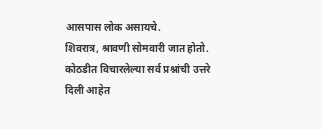आसपास लोक असायचे.
शिवरात्र, श्रावणी सोमवारी जात होतो.
कोठडीत विचारलेल्या सर्व प्रश्नांची उत्तरे दिली आहेत